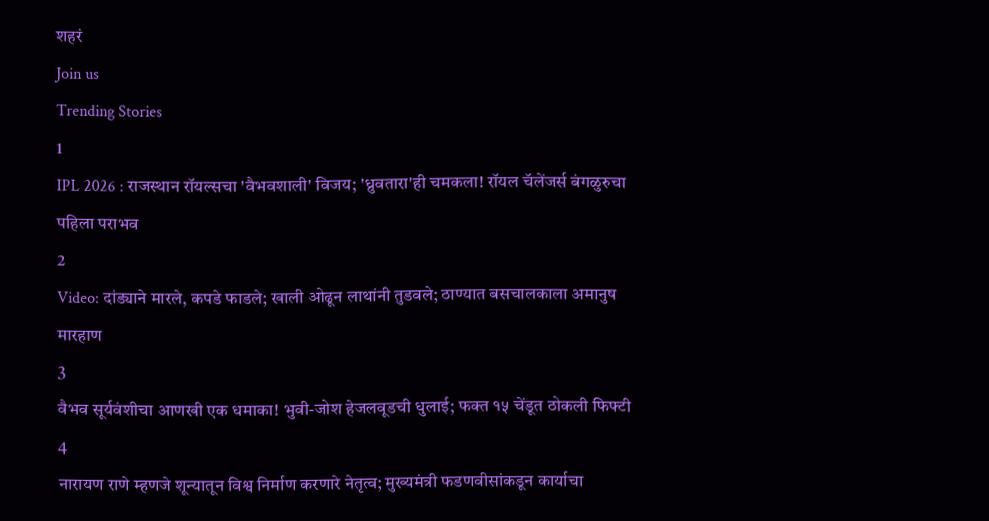शहरं
Join us
Trending Stories
1
IPL 2026 : राजस्थान रॉयल्सचा 'वैभवशाली' विजय; 'ध्रुवतारा'ही चमकला! रॉयल चॅलेंजर्स बंगळुरुचा पहिला पराभव
2
Video: दांड्याने मारले, कपडे फाडले; खाली ओढून लाथांनी तुडवले; ठाण्यात बसचालकाला अमानुष मारहाण
3
वैभव सूर्यवंशीचा आणखी एक धमाका! भुवी-जोश हेजलवूडची धुलाई; फक्त १५ चेंडूत ठोकली फिफ्टी
4
नारायण राणे म्हणजे शून्यातून विश्व निर्माण करणारे नेतृत्व; मुख्यमंत्री फडणवीसांकडून कार्याचा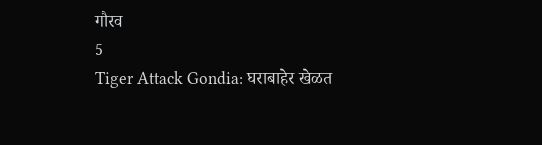गौरव
5
Tiger Attack Gondia: घराबाहेर खेळत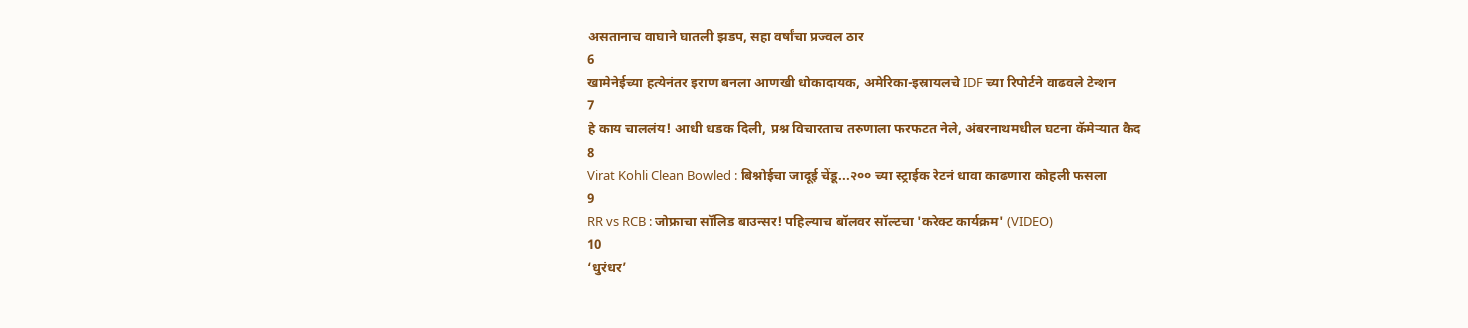असतानाच वाघाने घातली झडप, सहा वर्षांचा प्रज्वल ठार
6
खामेनेईच्या हत्येनंतर इराण बनला आणखी धोकादायक, अमेरिका-इस्रायलचे IDF च्या रिपोर्टने वाढवले टेन्शन
7
हे काय चाललंय! आधी धडक दिली, प्रश्न विचारताच तरुणाला फरफटत नेले, अंबरनाथमधील घटना कॅमेऱ्यात कैद
8
Virat Kohli Clean Bowled : बिश्नोईचा जादूई चेंडू...२०० च्या स्ट्राईक रेटनं धावा काढणारा कोहली फसला
9
RR vs RCB : जोफ्राचा सॉलिड बाउन्सर! पहिल्याच बॉलवर सॉल्टचा 'करेक्ट कार्यक्रम' (VIDEO)
10
‘धुरंधर’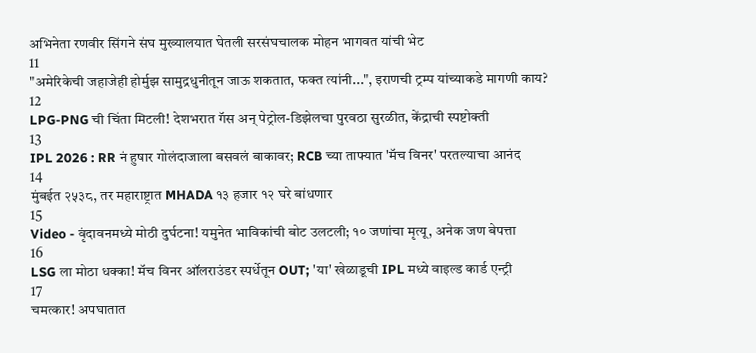अभिनेता रणवीर सिंगने संघ मुख्यालयात घेतली सरसंघचालक मोहन भागवत यांची भेट
11
"अमेरिकेची जहाजेही होर्मुझ सामुद्रधुनीतून जाऊ शकतात, फक्त त्यांनी...", इराणची ट्रम्प यांच्याकडे मागणी काय?
12
LPG-PNG ची चिंता मिटली! देशभरात गॅस अन् पेट्रोल-डिझेलचा पुरवठा सुरळीत, केंद्राची स्पष्टोक्ती
13
IPL 2026 : RR नं हुषार गोलंदाजाला बसवलं बाकावर; RCB च्या ताफ्यात 'मॅच विनर' परतल्याचा आनंद
14
मुंबईत २५३८, तर महाराष्ट्रात MHADA १३ हजार १२ घरे बांधणार
15
Video - वृंदावनमध्ये मोठी दुर्घटना! यमुनेत भाविकांची बोट उलटली; १० जणांचा मृत्यू, अनेक जण बेपत्ता
16
LSG ला मोठा धक्का! मॅच विनर ऑलराउंडर स्पर्धेतून OUT; 'या' खेळाडूची IPL मध्ये वाइल्ड कार्ड एन्ट्री
17
चमत्कार! अपघातात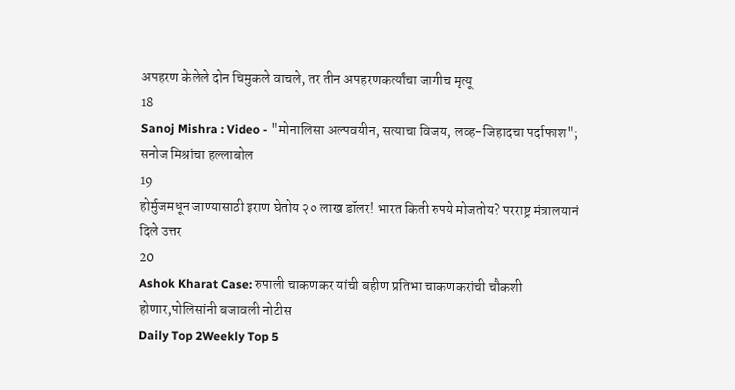अपहरण केलेले दोन चिमुकले वाचले, तर तीन अपहरणकर्त्यांचा जागीच मृत्यू
18
Sanoj Mishra : Video - "मोनालिसा अल्पवयीन, सत्याचा विजय, लव्ह-जिहादचा पर्दाफाश"; सनोज मिश्रांचा हल्लाबोल
19
होर्मुजमधून जाण्यासाठी इराण घेतोय २० लाख डॉलर! भारत किती रुपये मोजतोय? परराष्ट्र मंत्रालयानं दिले उत्तर
20
Ashok Kharat Case: रुपाली चाकणकर यांची बहीण प्रतिभा चाकणकरांची चौकशी होणार,पोलिसांनी बजावली नोटीस
Daily Top 2Weekly Top 5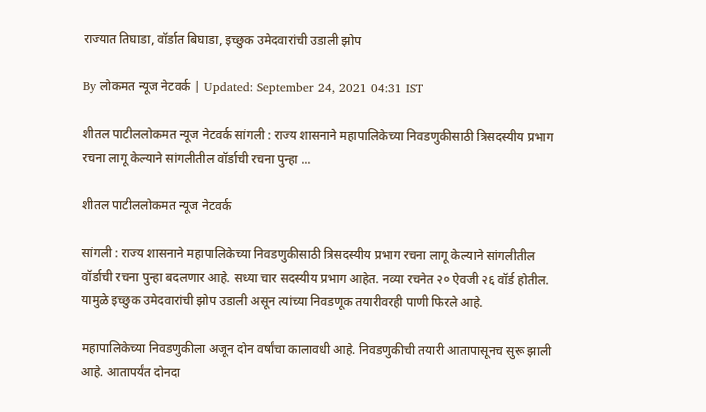राज्यात तिघाडा, वॉर्डात बिघाडा, इच्छुक उमेदवारांची उडाली झोप

By लोकमत न्यूज नेटवर्क | Updated: September 24, 2021 04:31 IST

शीतल पाटीललोकमत न्यूज नेटवर्क सांगली : राज्य शासनाने महापालिकेच्या निवडणुकीसाठी त्रिसदस्यीय प्रभाग रचना लागू केल्याने सांगलीतील वॉर्डाची रचना पुन्हा ...

शीतल पाटीललोकमत न्यूज नेटवर्क

सांगली : राज्य शासनाने महापालिकेच्या निवडणुकीसाठी त्रिसदस्यीय प्रभाग रचना लागू केल्याने सांगलीतील वॉर्डाची रचना पुन्हा बदलणार आहे. सध्या चार सदस्यीय प्रभाग आहेत. नव्या रचनेत २० ऐवजी २६ वॉर्ड होतील. यामुळे इच्छुक उमेदवारांची झोप उडाली असून त्यांच्या निवडणूक तयारीवरही पाणी फिरले आहे.

महापालिकेच्या निवडणुकीला अजून दोन वर्षांचा कालावधी आहे. निवडणुकीची तयारी आतापासूनच सुरू झाली आहे. आतापर्यंत दोनदा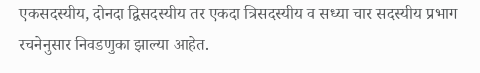एकसदस्यीय, दोनदा द्विसदस्यीय तर एकदा त्रिसदस्यीय व सध्या चार सदस्यीय प्रभाग रचनेनुसार निवडणुका झाल्या आहेत.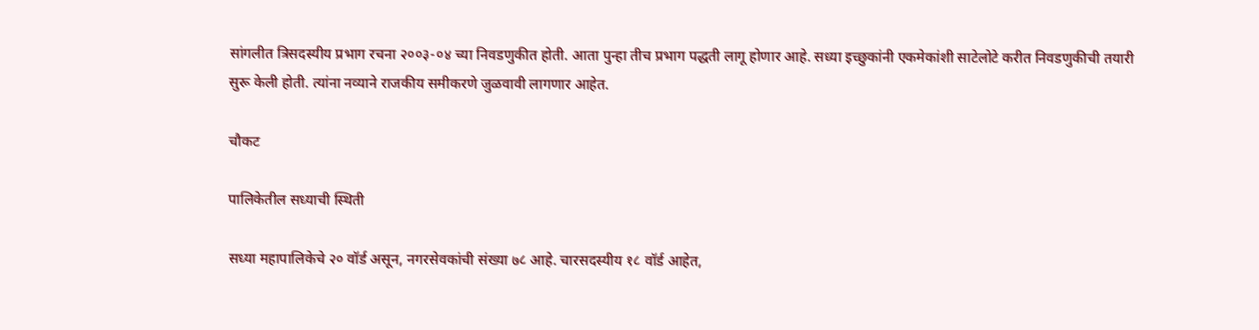सांगलीत त्रिसदस्यीय प्रभाग रचना २००३-०४ च्या निवडणुकीत होती. आता पुन्हा तीच प्रभाग पद्धती लागू होणार आहे. सध्या इच्छुकांनी एकमेकांशी साटेलोटे करीत निवडणुकीची तयारी सुरू केली होती. त्यांना नव्याने राजकीय समीकरणे जुळवावी लागणार आहेत.

चौकट

पालिकेतील सध्याची स्थिती

सध्या महापालिकेचे २० वॉर्ड असून, नगरसेवकांची संख्या ७८ आहे. चारसदस्यीय १८ वॉर्ड आहेत,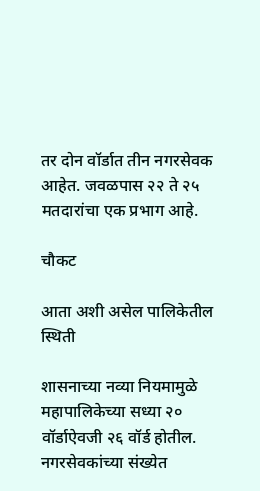तर दोन वॉर्डात तीन नगरसेवक आहेत. जवळपास २२ ते २५ मतदारांचा एक प्रभाग आहे.

चौकट

आता अशी असेल पालिकेतील स्थिती

शासनाच्या नव्या नियमामुळे महापालिकेच्या सध्या २० वॉर्डाऐवजी २६ वॉर्ड होतील. नगरसेवकांच्या संख्येत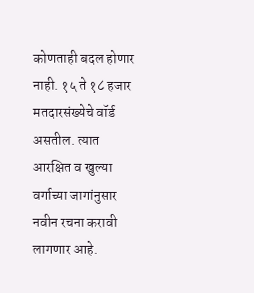कोणताही बदल होणार नाही. १५ ते १८ हजार मतदारसंख्येचे वॉर्ड असतील. त्यात आरक्षित व खुल्या वर्गाच्या जागांनुसार नवीन रचना करावी लागणार आहे.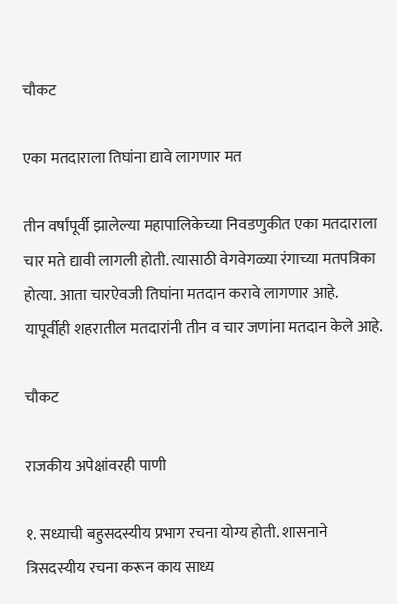चौकट

एका मतदाराला तिघांना द्यावे लागणार मत

तीन वर्षांपूर्वी झालेल्या महापालिकेच्या निवडणुकीत एका मतदाराला चार मते द्यावी लागली होती. त्यासाठी वेगवेगळ्या रंगाच्या मतपत्रिका होत्या. आता चारऐवजी तिघांना मतदान करावे लागणार आहे. यापूर्वीही शहरातील मतदारांनी तीन व चार जणांना मतदान केले आहे.

चौकट

राजकीय अपेक्षांवरही पाणी

१. सध्याची बहुसदस्यीय प्रभाग रचना योग्य होती. शासनाने त्रिसदस्यीय रचना करून काय साध्य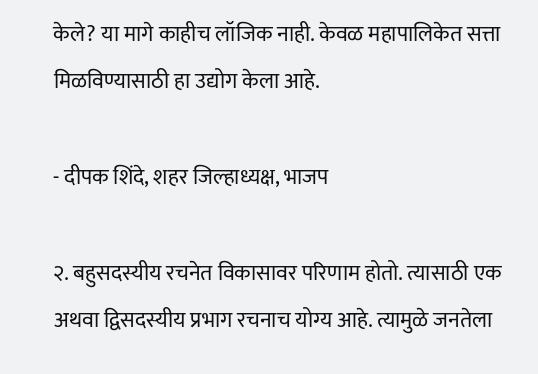केले? या मागे काहीच लॉजिक नाही. केवळ महापालिकेत सत्ता मिळविण्यासाठी हा उद्योग केला आहे.

- दीपक शिंदे, शहर जिल्हाध्यक्ष, भाजप

२. बहुसदस्यीय रचनेत विकासावर परिणाम होतो. त्यासाठी एक अथवा द्विसदस्यीय प्रभाग रचनाच योग्य आहे. त्यामुळे जनतेला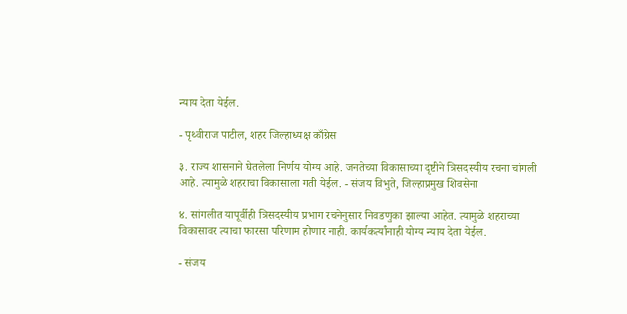न्याय देता येईल.

- पृथ्वीराज पाटील, शहर जिल्हाध्यक्ष काँग्रेस

३. राज्य शासनाने घेतलेला निर्णय योग्य आहे. जनतेच्या विकासाच्या दृष्टीने त्रिसदस्यीय रचना चांगली आहे. त्यामुळे शहराचा विकासाला गती येईल. - संजय विभुते, जिल्हाप्रमुख शिवसेना

४. सांगलीत यापूर्वीही त्रिसदस्यीय प्रभाग रचनेनुसार निवडणुका झाल्या आहेत. त्यामुळे शहराच्या विकासावर त्याचा फारसा परिणाम होणार नाही. कार्यकर्त्यांनाही योग्य न्याय देता येईल.

- संजय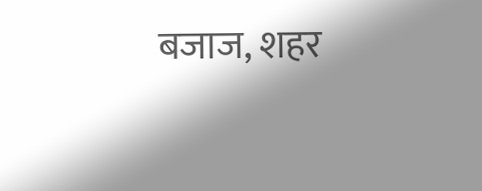बजाज, शहर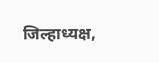जिल्हाध्यक्ष,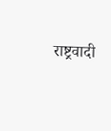राष्ट्रवादी